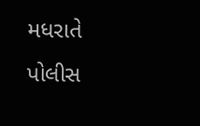મધરાતે પોલીસ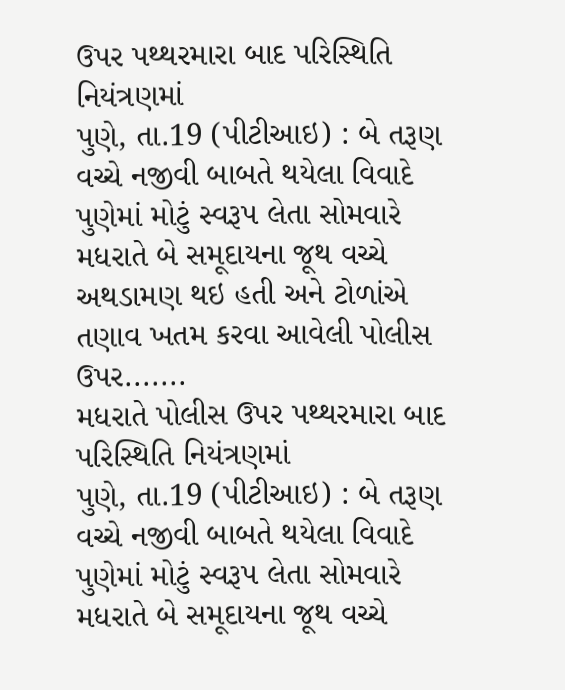ઉપર પથ્થરમારા બાદ પરિસ્થિતિ નિયંત્રણમાં
પુણે, તા.19 (પીટીઆઇ) : બે તરૂણ વચ્ચે નજીવી બાબતે થયેલા વિવાદે પુણેમાં મોટું સ્વરૂપ લેતા સોમવારે મધરાતે બે સમૂદાયના જૂથ વચ્ચે અથડામણ થઇ હતી અને ટોળાંએ તણાવ ખતમ કરવા આવેલી પોલીસ ઉપર.......
મધરાતે પોલીસ ઉપર પથ્થરમારા બાદ પરિસ્થિતિ નિયંત્રણમાં
પુણે, તા.19 (પીટીઆઇ) : બે તરૂણ વચ્ચે નજીવી બાબતે થયેલા વિવાદે પુણેમાં મોટું સ્વરૂપ લેતા સોમવારે મધરાતે બે સમૂદાયના જૂથ વચ્ચે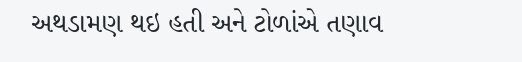અથડામણ થઇ હતી અને ટોળાંએ તણાવ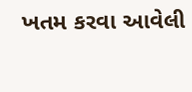ખતમ કરવા આવેલી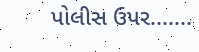પોલીસ ઉપર.......